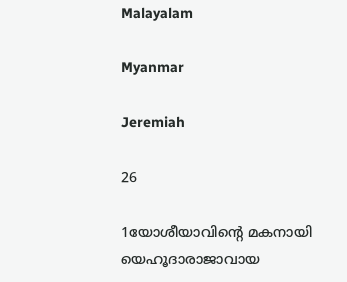Malayalam

Myanmar

Jeremiah

26

1യോശീയാവിന്റെ മകനായി യെഹൂദാരാജാവായ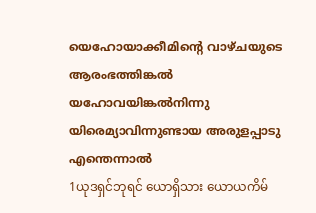യെഹോയാക്കീമിന്റെ വാഴ്ചയുടെ ആരംഭത്തിങ്കല്‍ യഹോവയിങ്കല്‍നിന്നു യിരെമ്യാവിന്നുണ്ടായ അരുളപ്പാടു എന്തെന്നാല്‍
1ယုဒရှင်ဘုရင် ယောရှိသား ယောယကိမ်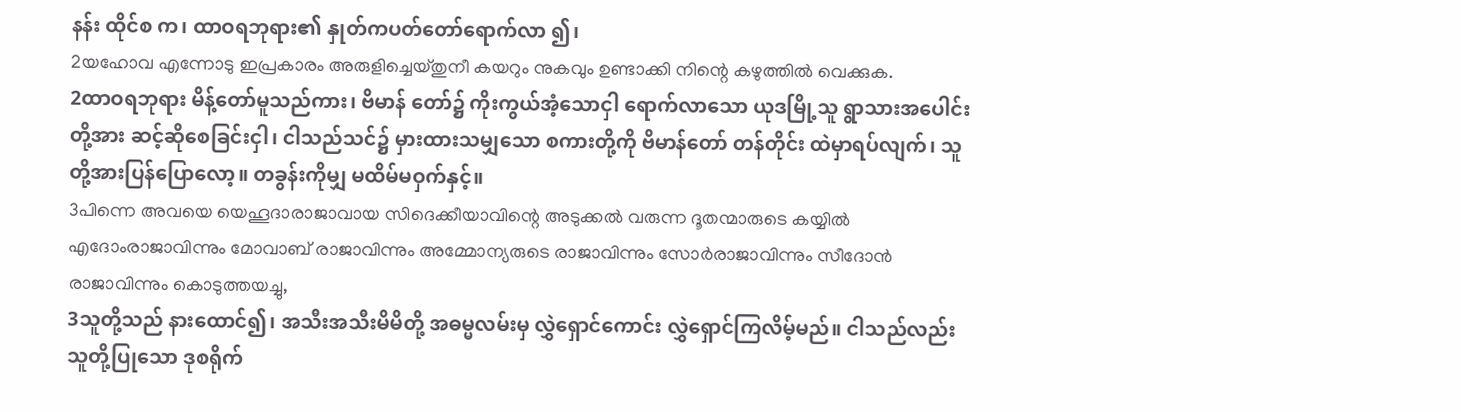နန်း ထိုင်စ က၊ ထာဝရဘုရား၏ နှုတ်ကပတ်တော်ရောက်လာ ၍၊
2യഹോവ എന്നോടു ഇപ്രകാരം അരുളിച്ചെയ്തുനീ കയറും നുകവും ഉണ്ടാക്കി നിന്റെ കഴുത്തില്‍ വെക്കുക.
2ထာဝရဘုရား မိန့်တော်မူသည်ကား၊ ဗိမာန် တော်၌ ကိုးကွယ်အံ့သောငှါ ရောက်လာသော ယုဒမြို့သူ ရွာသားအပေါင်းတို့အား ဆင့်ဆိုစေခြင်းငှါ၊ ငါသည်သင်၌ မှားထားသမျှသော စကားတို့ကို ဗိမာန်တော် တန်တိုင်း ထဲမှာရပ်လျက်၊ သူတို့အားပြန်ပြောလော့။ တခွန်းကိုမျှ မထိမ်မဝှက်နှင့်။
3പിന്നെ അവയെ യെഹൂദാരാജാവായ സിദെക്കീയാവിന്റെ അടുക്കല്‍ വരുന്ന ദൂതന്മാരുടെ കയ്യില്‍ എദോംരാജാവിന്നും മോവാബ് രാജാവിന്നും അമ്മോന്യരുടെ രാജാവിന്നും സോര്‍രാജാവിന്നും സീദോന്‍ രാജാവിന്നും കൊടുത്തയച്ചു,
3သူတို့သည် နားထောင်၍၊ အသီးအသီးမိမိတို့ အဓမ္မလမ်းမှ လွှဲရှောင်ကောင်း လွှဲရှောင်ကြလိမ့်မည်။ ငါသည်လည်း သူတို့ပြုသော ဒုစရိုက်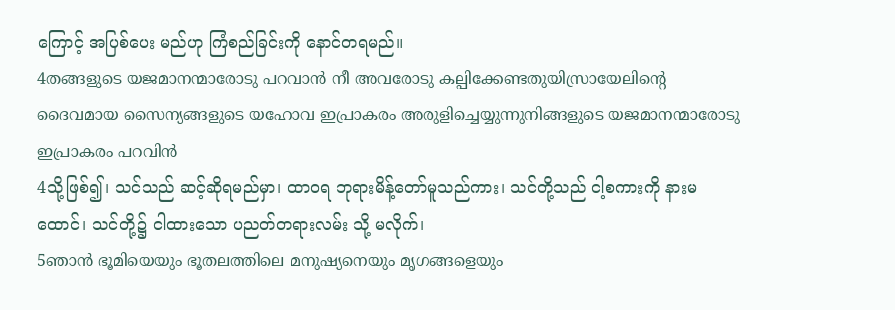ကြောင့် အပြစ်ပေး မည်ဟု ကြံစည်ခြင်းကို နောင်တရမည်။
4തങ്ങളുടെ യജമാനന്മാരോടു പറവാന്‍ നീ അവരോടു കല്പിക്കേണ്ടതുയിസ്രായേലിന്റെ ദൈവമായ സൈന്യങ്ങളുടെ യഹോവ ഇപ്രാകരം അരുളിച്ചെയ്യുന്നുനിങ്ങളുടെ യജമാനന്മാരോടു ഇപ്രാകരം പറവിന്‍
4သို့ဖြစ်၍၊ သင်သည် ဆင့်ဆိုရမည်မှာ၊ ထာဝရ ဘုရားမိန့်တော်မူသည်ကား၊ သင်တို့သည် ငါ့စကားကို နားမထောင်၊ သင်တို့၌ ငါထားသော ပညတ်တရားလမ်း သို့ မလိုက်၊
5ഞാന്‍ ഭൂമിയെയും ഭൂതലത്തിലെ മനുഷ്യനെയും മൃഗങ്ങളെയും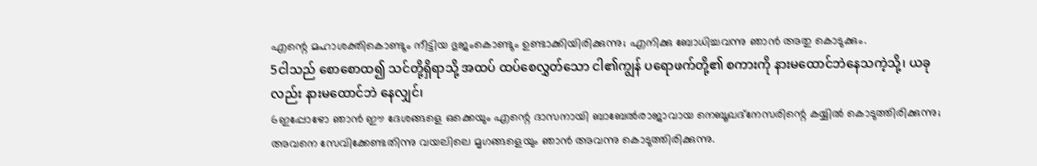എന്റെ മഹാശക്തികൊണ്ടും നീട്ടിയ ഭുജംകൊണ്ടും ഉണ്ടാക്കിയിരിക്കുന്നു; എനിക്കു ബോധിച്ചവന്നു ഞാന്‍ അതു കൊടുക്കും.
5ငါသည် စောစောထ၍ သင်တို့ရှိရာသို့ အထပ် ထပ်စေလွှတ်သော ငါ၏ကျွန် ပရောဖက်တို့၏ စကားကို နားမထောင်ဘဲနေသကဲ့သို့၊ ယခုလည်း နားမထောင်ဘဲ နေလျှင်၊
6ഇപ്പോഴോ ഞാന്‍ ഈ ദേശങ്ങളെ ഒക്കെയും എന്റെ ദാസനായി ബാബേല്‍രാജാവായ നെബൂഖദ്നേസരിന്റെ കയ്യില്‍ കൊടുത്തിരിക്കുന്നു; അവനെ സേവിക്കേണ്ടതിന്നു വയലിലെ മൃഗങ്ങളെയും ഞാന്‍ അവന്നു കൊടുത്തിരിക്കുന്നു.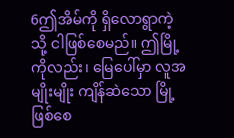6ဤအိမ်ကို ရှိလောရွာကဲ့သို့ ငါဖြစ်စေမည်။ ဤမြို့ကိုလည်း၊ မြေပေါ်မှာ လူအမျိုးမျိုး ကျိန်ဆဲသော မြို့ဖြစ်စေ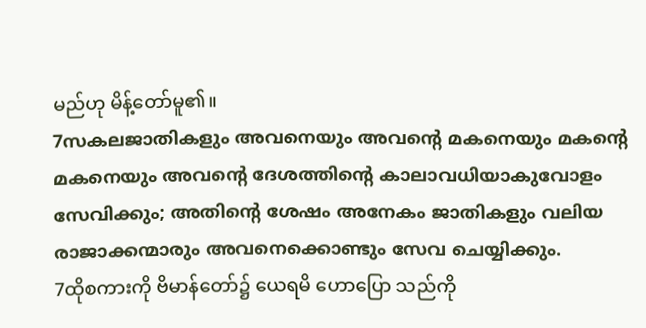မည်ဟု မိန့်တော်မူ၏။
7സകലജാതികളും അവനെയും അവന്റെ മകനെയും മകന്റെ മകനെയും അവന്റെ ദേശത്തിന്റെ കാലാവധിയാകുവോളം സേവിക്കും; അതിന്റെ ശേഷം അനേകം ജാതികളും വലിയ രാജാക്കന്മാരും അവനെക്കൊണ്ടും സേവ ചെയ്യിക്കും.
7ထိုစကားကို ဗိမာန်တော်၌ ယေရမိ ဟောပြော သည်ကို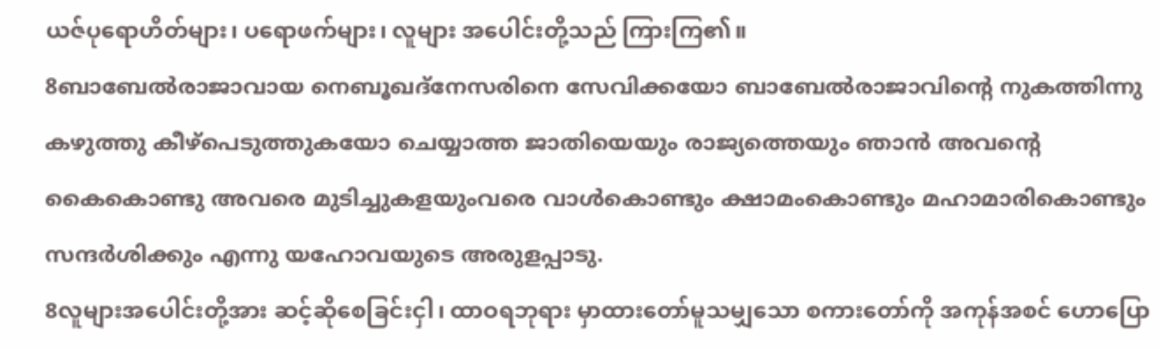ယဇ်ပုရောဟိတ်များ၊ ပရောဖက်များ၊ လူများ အပေါင်းတို့သည် ကြားကြ၏။
8ബാബേല്‍രാജാവായ നെബൂഖദ്നേസരിനെ സേവിക്കയോ ബാബേല്‍രാജാവിന്റെ നുകത്തിന്നു കഴുത്തു കീഴ്പെടുത്തുകയോ ചെയ്യാത്ത ജാതിയെയും രാജ്യത്തെയും ഞാന്‍ അവന്റെ കൈകൊണ്ടു അവരെ മുടിച്ചുകളയുംവരെ വാള്‍കൊണ്ടും ക്ഷാമംകൊണ്ടും മഹാമാരികൊണ്ടും സന്ദര്‍ശിക്കും എന്നു യഹോവയുടെ അരുളപ്പാടു.
8လူများအပေါင်းတို့အား ဆင့်ဆိုစေခြင်းငှါ၊ ထာဝရဘုရား မှာထားတော်မူသမျှသော စကားတော်ကို အကုန်အစင် ဟောပြော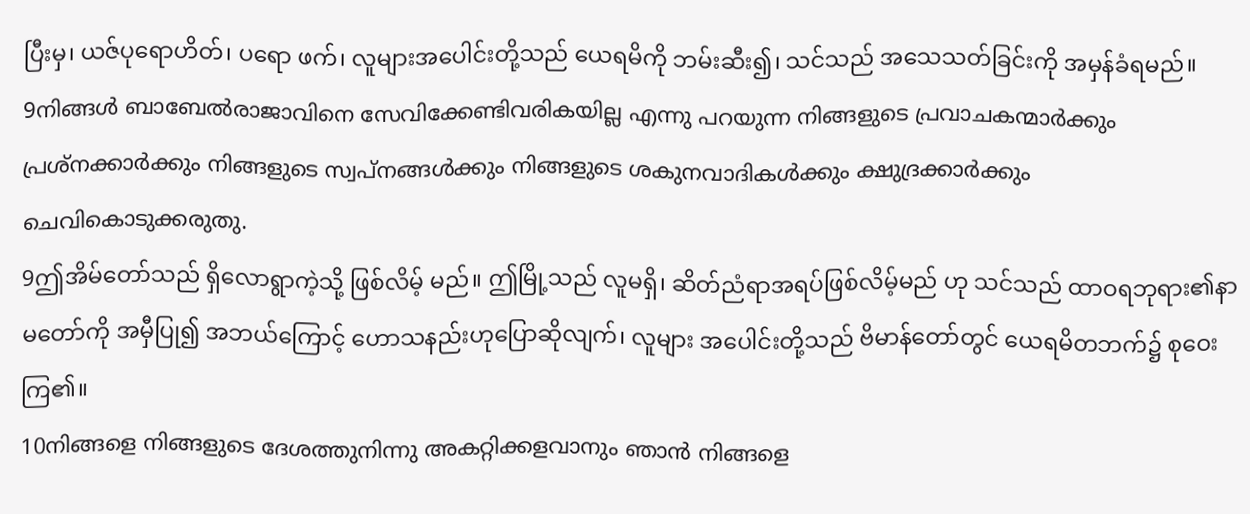ပြီးမှ၊ ယဇ်ပုရောဟိတ်၊ ပရော ဖက်၊ လူများအပေါင်းတို့သည် ယေရမိကို ဘမ်းဆီး၍၊ သင်သည် အသေသတ်ခြင်းကို အမှန်ခံရမည်။
9നിങ്ങള്‍ ബാബേല്‍രാജാവിനെ സേവിക്കേണ്ടിവരികയില്ല എന്നു പറയുന്ന നിങ്ങളുടെ പ്രവാചകന്മാര്‍ക്കും പ്രശ്നക്കാര്‍ക്കും നിങ്ങളുടെ സ്വപ്നങ്ങള്‍ക്കും നിങ്ങളുടെ ശകുനവാദികള്‍ക്കും ക്ഷുദ്രക്കാര്‍ക്കും ചെവികൊടുക്കരുതു.
9ဤအိမ်တော်သည် ရှိလောရွာကဲ့သို့ ဖြစ်လိမ့် မည်။ ဤမြို့သည် လူမရှိ၊ ဆိတ်ညံရာအရပ်ဖြစ်လိမ့်မည် ဟု သင်သည် ထာဝရဘုရား၏နာမတော်ကို အမှီပြု၍ အဘယ်ကြောင့် ဟောသနည်းဟုပြောဆိုလျက်၊ လူများ အပေါင်းတို့သည် ဗိမာန်တော်တွင် ယေရမိတဘက်၌ စုဝေးကြ၏။
10നിങ്ങളെ നിങ്ങളുടെ ദേശത്തുനിന്നു അകറ്റിക്കളവാനും ഞാന്‍ നിങ്ങളെ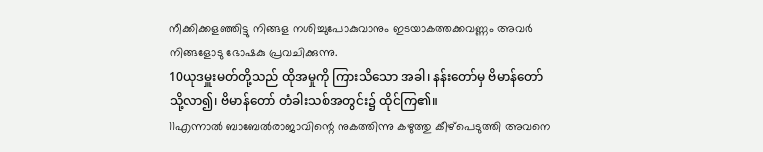നീക്കിക്കളഞ്ഞിട്ടു നിങ്ങള നശിച്ചുപോകുവാനും ഇടയാകത്തക്കവണ്ണം അവര്‍ നിങ്ങളോടു ഭോഷകു പ്രവചിക്കുന്നു.
10ယုဒမှူးမတ်တို့သည် ထိုအမှုကို ကြားသိသော အခါ၊ နန်းတော်မှ ဗိမာန်တော်သို့လာ၍၊ ဗိမာန်တော် တံခါးသစ်အတွင်း၌ ထိုင်ကြ၏။
11എന്നാല്‍ ബാബേല്‍രാജാവിന്റെ നുകത്തിന്നു കഴുത്തു കീഴ്പെടുത്തി അവനെ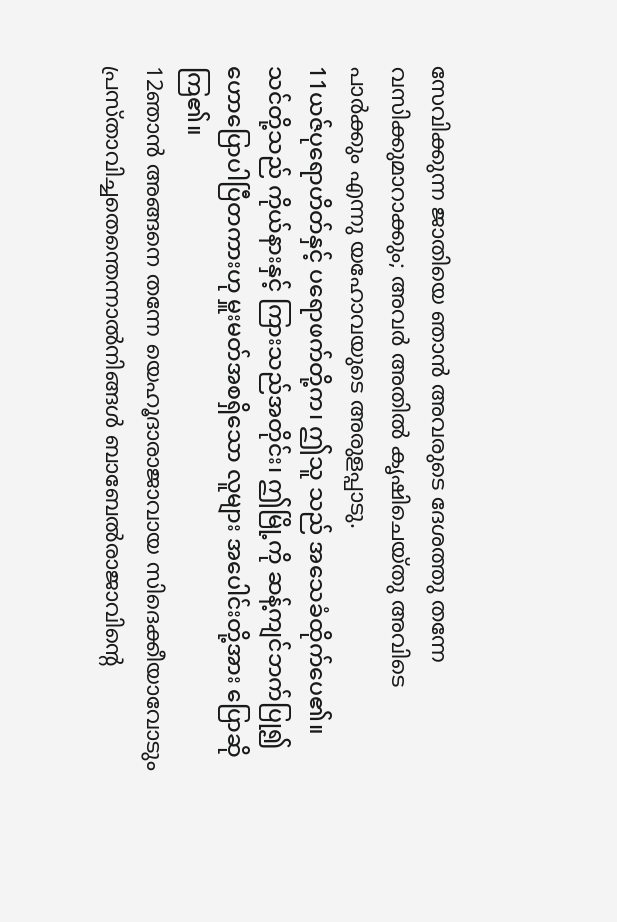സേവിക്കുന്ന ജാതിയെ ഞാന്‍ അവരുടെ ദേശത്തു തന്നേ വസിക്കുമാറാക്കും; അവര്‍ അതില്‍ കൃഷിചെയ്തു അവിടെ പാര്‍ക്കും എന്നു യഹോവയുടെ അരുളപ്പാടു.
11ယဇ်ပုရောဟိတ်နှင့် ပရောဖက်တို့က၊ ဤသူ သည် အသေခံထိုက်ပေ၏။ သင်တို့သည် ကိုယ်နားနှင့် ကြားသည်အတိုင်း၊ ဤမြို့ကို ဆန့်ကျင်ဘက်ပြု၍ ဟောပြောပါပြီတကားဟု မှူးမတ်အစရှိသော လူများ အပေါင်းတို့အား ပြောဆိုကြ၏။
12ഞാന്‍ അങ്ങനെ തന്നേ യെഹൂദാരാജാവായ സിദെക്കീയാവോടും പ്രസ്താവിച്ചതെന്തെന്നാല്‍നിങ്ങള്‍ ബാബേല്‍രാജാവിന്റെ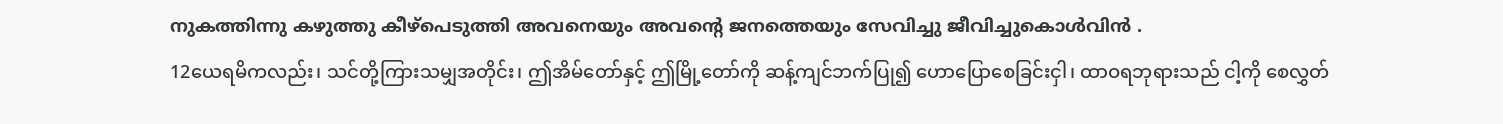നുകത്തിന്നു കഴുത്തു കീഴ്പെടുത്തി അവനെയും അവന്റെ ജനത്തെയും സേവിച്ചു ജീവിച്ചുകൊള്‍വിന്‍ .
12ယေရမိကလည်း၊ သင်တို့ကြားသမျှအတိုင်း၊ ဤအိမ်တော်နှင့် ဤမြို့တော်ကို ဆန့်ကျင်ဘက်ပြု၍ ဟောပြောစေခြင်းငှါ၊ ထာဝရဘုရားသည် ငါ့ကို စေလွှတ်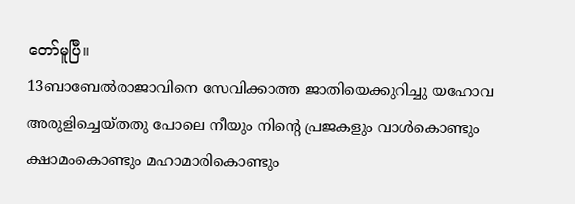တော်မူပြီ။
13ബാബേല്‍രാജാവിനെ സേവിക്കാത്ത ജാതിയെക്കുറിച്ചു യഹോവ അരുളിച്ചെയ്തതു പോലെ നീയും നിന്റെ പ്രജകളും വാള്‍കൊണ്ടും ക്ഷാമംകൊണ്ടും മഹാമാരികൊണ്ടും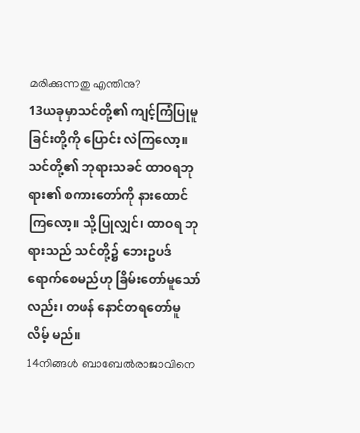മരിക്കുന്നതു എന്തിനു?
13ယခုမှာသင်တို့၏ ကျင့်ကြံပြုမူခြင်းတို့ကို ပြောင်း လဲကြလော့။ သင်တို့၏ ဘုရားသခင် ထာဝရဘုရား၏ စကားတော်ကို နားထောင်ကြလော့။ သို့ပြုလျှင်၊ ထာဝရ ဘုရားသည် သင်တို့၌ ဘေးဥပဒ်ရောက်စေမည်ဟု ခြိမ်းတော်မူသော်လည်း၊ တဖန် နောင်တရတော်မူလိမ့် မည်။
14നിങ്ങള്‍ ബാബേല്‍രാജാവിനെ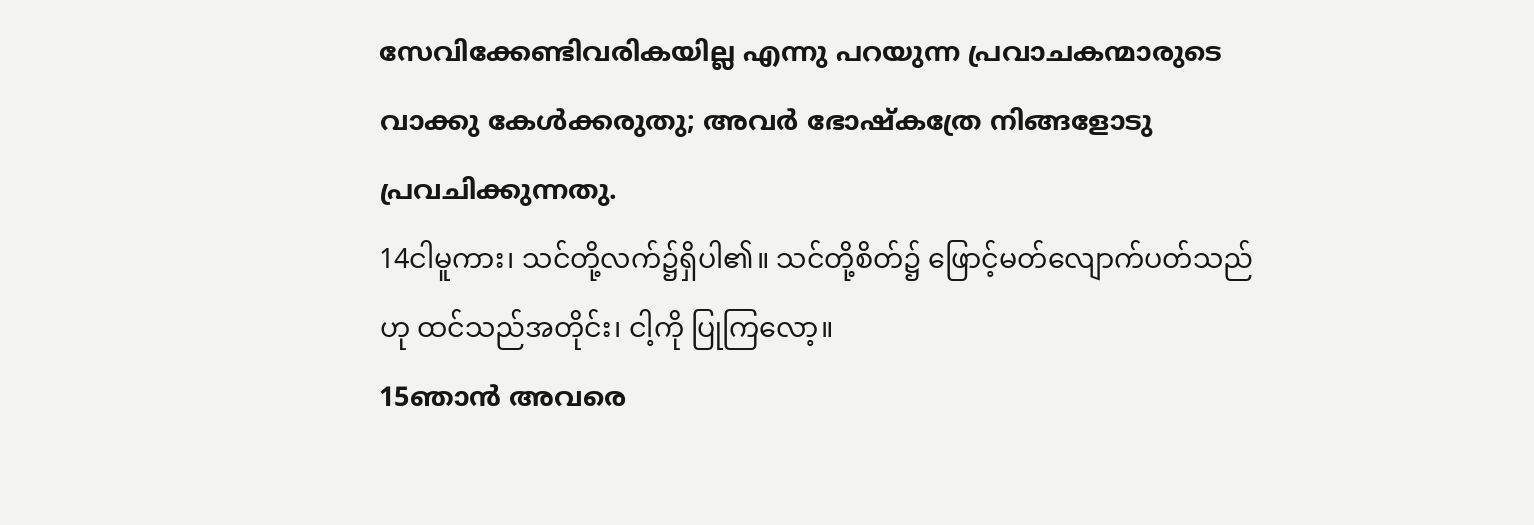സേവിക്കേണ്ടിവരികയില്ല എന്നു പറയുന്ന പ്രവാചകന്മാരുടെ വാക്കു കേള്‍ക്കരുതു; അവര്‍ ഭോഷ്കത്രേ നിങ്ങളോടു പ്രവചിക്കുന്നതു.
14ငါမူကား၊ သင်တို့လက်၌ရှိပါ၏။ သင်တို့စိတ်၌ ဖြောင့်မတ်လျောက်ပတ်သည်ဟု ထင်သည်အတိုင်း၊ ငါ့ကို ပြုကြလော့။
15ഞാന്‍ അവരെ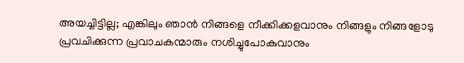അയച്ചിട്ടില്ല; എങ്കിലും ഞാന്‍ നിങ്ങളെ നീക്കിക്കളവാനും നിങ്ങളും നിങ്ങളോടു പ്രവചിക്കുന്ന പ്രവാചകന്മാരും നശിച്ചുപോകുവാനും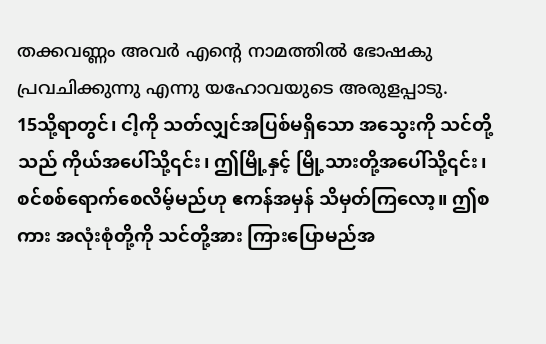തക്കവണ്ണം അവര്‍ എന്റെ നാമത്തില്‍ ഭോഷകു പ്രവചിക്കുന്നു എന്നു യഹോവയുടെ അരുളപ്പാടു.
15သို့ရာတွင်၊ ငါ့ကို သတ်လျှင်အပြစ်မရှိသော အသွေးကို သင်တို့သည် ကိုယ်အပေါ်သို့၎င်း၊ ဤမြို့နှင့် မြို့သားတို့အပေါ်သို့၎င်း၊ စင်စစ်ရောက်စေလိမ့်မည်ဟု ဧကန်အမှန် သိမှတ်ကြလော့။ ဤစကား အလုံးစုံတို့ကို သင်တို့အား ကြားပြောမည်အ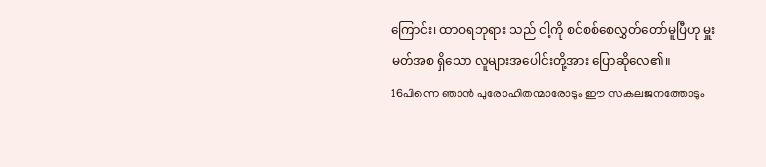ကြောင်း၊ ထာဝရဘုရား သည် ငါ့ကို စင်စစ်စေလွှတ်တော်မူပြီဟု မှူးမတ်အစ ရှိသော လူများအပေါင်းတို့အား ပြောဆိုလေ၏။
16പിന്നെ ഞാന്‍ പുരോഹിതന്മാരോടും ഈ സകലജനത്തോടും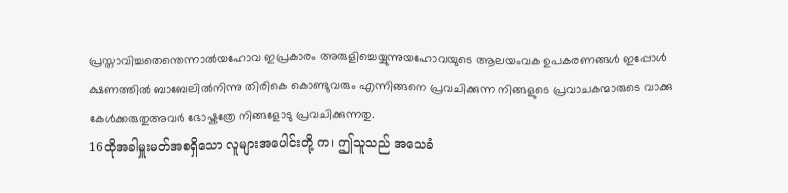പ്രസ്താവിച്ചതെന്തെന്നാല്‍യഹോവ ഇപ്രകാരം അരുളിച്ചെയ്യുന്നുയഹോവയുടെ ആലയംവക ഉപകരണങ്ങള്‍ ഇപ്പോള്‍ ക്ഷണത്തില്‍ ബാബേലില്‍നിന്നു തിരികെ കൊണ്ടുവരും എന്നിങ്ങനെ പ്രവചിക്കുന്ന നിങ്ങളുടെ പ്രവാചകന്മാരുടെ വാക്കു കേള്‍ക്കരുതുഅവര്‍ ഭോഷ്കത്രേ നിങ്ങളോടു പ്രവചിക്കുന്നതു.
16ထိုအခါမှူးမတ်အစရှိသော လူများအပေါင်းတို့ က၊ ဤသူသည် အသေခံ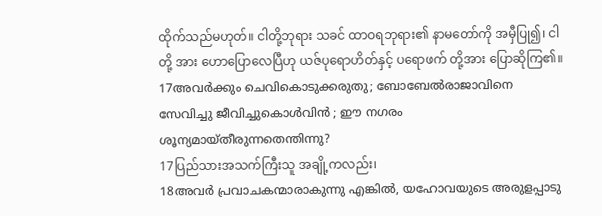ထိုက်သည်မဟုတ်။ ငါတို့ဘုရား သခင် ထာဝရဘုရား၏ နာမတော်ကို အမှီပြု၍၊ ငါတို့ အား ဟောပြောလေပြီဟု ယဇ်ပုရောဟိတ်နှင့် ပရောဖက် တို့အား ပြောဆိုကြ၏။
17അവര്‍ക്കും ചെവികൊടുക്കരുതു; ബോബേല്‍രാജാവിനെ സേവിച്ചു ജീവിച്ചുകൊള്‍വിന്‍ ; ഈ നഗരം ശൂന്യമായ്തീരുന്നതെന്തിന്നു?
17ပြည်သားအသက်ကြီးသူ အချို့ကလည်း၊
18അവര്‍ പ്രവാചകന്മാരാകുന്നു എങ്കില്‍, യഹോവയുടെ അരുളപ്പാടു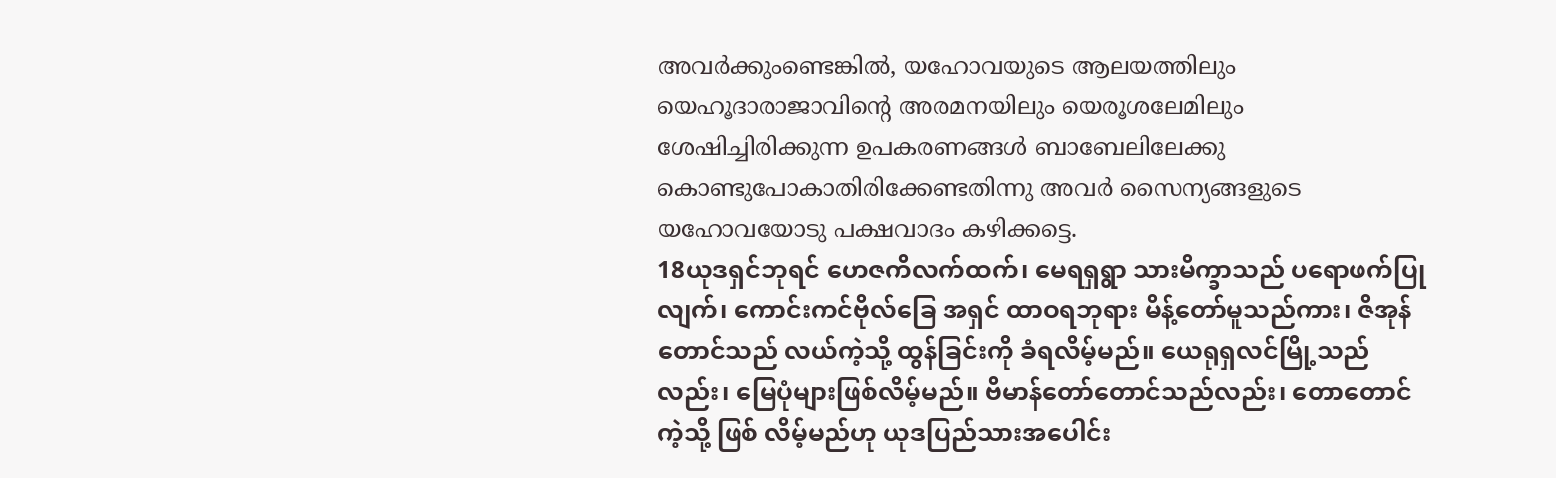അവര്‍ക്കുംണ്ടെങ്കില്‍, യഹോവയുടെ ആലയത്തിലും യെഹൂദാരാജാവിന്റെ അരമനയിലും യെരൂശലേമിലും ശേഷിച്ചിരിക്കുന്ന ഉപകരണങ്ങള്‍ ബാബേലിലേക്കു കൊണ്ടുപോകാതിരിക്കേണ്ടതിന്നു അവര്‍ സൈന്യങ്ങളുടെ യഹോവയോടു പക്ഷവാദം കഴിക്കട്ടെ.
18ယုဒရှင်ဘုရင် ဟေဇကိလက်ထက်၊ မေရရှရွာ သားမိက္ခာသည် ပရောဖက်ပြုလျက်၊ ကောင်းကင်ဗိုလ်ခြေ အရှင် ထာဝရဘုရား မိန့်တော်မူသည်ကား၊ ဇိအုန် တောင်သည် လယ်ကဲ့သို့ ထွန်ခြင်းကို ခံရလိမ့်မည်။ ယေရုရှလင်မြို့သည်လည်း၊ မြေပုံများဖြစ်လိမ့်မည်။ ဗိမာန်တော်တောင်သည်လည်း၊ တောတောင်ကဲ့သို့ ဖြစ် လိမ့်မည်ဟု ယုဒပြည်သားအပေါင်း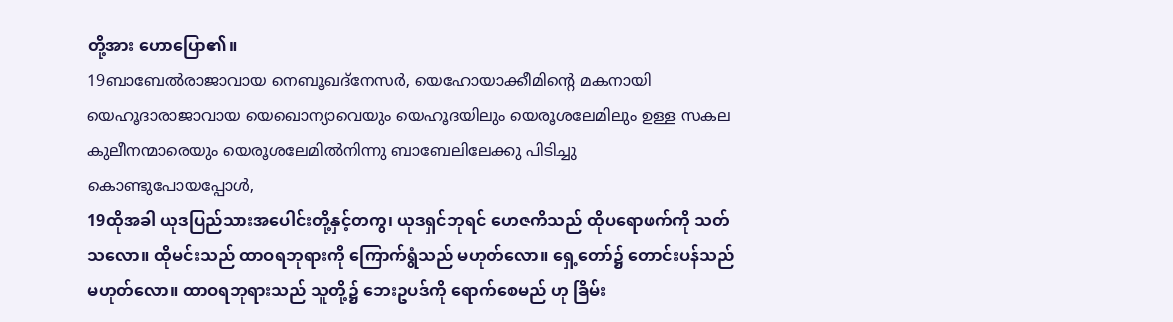တို့အား ဟောပြော၏။
19ബാബേല്‍രാജാവായ നെബൂഖദ്നേസര്‍, യെഹോയാക്കീമിന്റെ മകനായി യെഹൂദാരാജാവായ യെഖൊന്യാവെയും യെഹൂദയിലും യെരൂശലേമിലും ഉള്ള സകല കുലീനന്മാരെയും യെരൂശലേമില്‍നിന്നു ബാബേലിലേക്കു പിടിച്ചു കൊണ്ടുപോയപ്പോള്‍,
19ထိုအခါ ယုဒပြည်သားအပေါင်းတို့နှင့်တကွ၊ ယုဒရှင်ဘုရင် ဟေဇကိသည် ထိုပရောဖက်ကို သတ် သလော။ ထိုမင်းသည် ထာဝရဘုရားကို ကြောက်ရွံသည် မဟုတ်လော။ ရှေ့တော်၌ တောင်းပန်သည် မဟုတ်လော။ ထာဝရဘုရားသည် သူတို့၌ ဘေးဥပဒ်ကို ရောက်စေမည် ဟု ခြိမ်း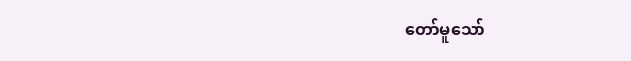တော်မူသော်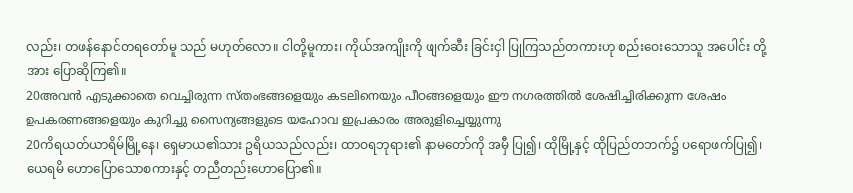လည်း၊ တဖန်နောင်တရတော်မူ သည် မဟုတ်လော။ ငါတို့မူကား၊ ကိုယ်အကျိုးကို ဖျက်ဆီး ခြင်းငှါ ပြုကြသည်တကားဟု စည်းဝေးသောသူ အပေါင်း တို့အား ပြောဆိုကြ၏။
20അവന്‍ എടുക്കാതെ വെച്ചിരുന്ന സ്തംഭങ്ങളെയും കടലിനെയും പീഠങ്ങളെയും ഈ നഗരത്തില്‍ ശേഷിച്ചിരിക്കുന്ന ശേഷം ഉപകരണങ്ങളെയും കുറിച്ചു സൈന്യങ്ങളുടെ യഹോവ ഇപ്രകാരം അരുളിച്ചെയ്യുന്നു
20ကိရယတ်ယာရိမ်မြို့နေ၊ ရှေမာယ၏သား ဥရိယသည်လည်း၊ ထာဝရဘုရား၏ နာမတော်ကို အမှီ ပြု၍၊ ထိုမြို့နှင့် ထိုပြည်တဘက်၌ ပရောဖက်ပြု၍၊ ယေရမိ ဟောပြောသောစကားနှင့် တညီတည်းဟောပြော၏။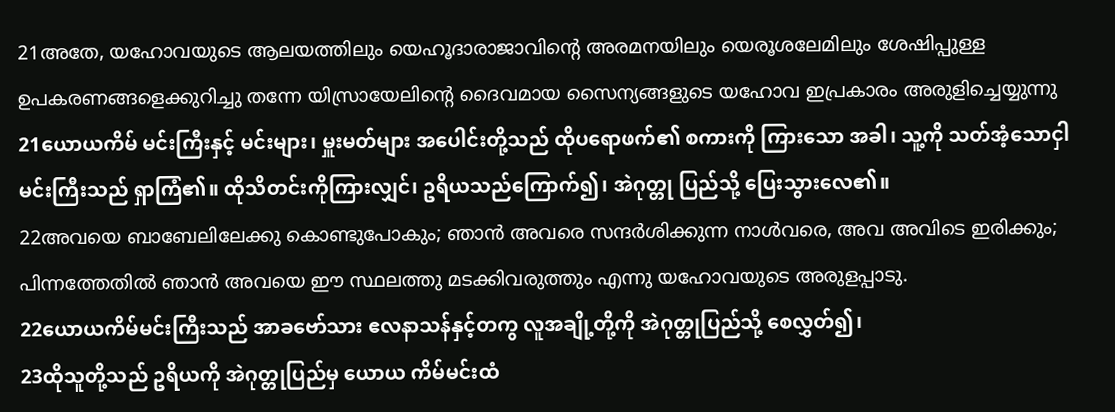21അതേ, യഹോവയുടെ ആലയത്തിലും യെഹൂദാരാജാവിന്റെ അരമനയിലും യെരൂശലേമിലും ശേഷിപ്പുള്ള ഉപകരണങ്ങളെക്കുറിച്ചു തന്നേ യിസ്രായേലിന്റെ ദൈവമായ സൈന്യങ്ങളുടെ യഹോവ ഇപ്രകാരം അരുളിച്ചെയ്യുന്നു
21ယောယကိမ် မင်းကြီးနှင့် မင်းများ၊ မှူးမတ်များ အပေါင်းတို့သည် ထိုပရောဖက်၏ စကားကို ကြားသော အခါ၊ သူ့ကို သတ်အံ့သောငှါ မင်းကြီးသည် ရှာကြံ၏။ ထိုသိတင်းကိုကြားလျှင်၊ ဥရိယသည်ကြောက်၍၊ အဲဂုတ္တု ပြည်သို့ ပြေးသွားလေ၏။
22അവയെ ബാബേലിലേക്കു കൊണ്ടുപോകും; ഞാന്‍ അവരെ സന്ദര്‍ശിക്കുന്ന നാള്‍വരെ, അവ അവിടെ ഇരിക്കും; പിന്നത്തേതില്‍ ഞാന്‍ അവയെ ഈ സ്ഥലത്തു മടക്കിവരുത്തും എന്നു യഹോവയുടെ അരുളപ്പാടു.
22ယောယကိမ်မင်းကြီးသည် အာခဗော်သား ဧလနာသန်နှင့်တကွ လူအချို့တို့ကို အဲဂုတ္တုပြည်သို့ စေလွှတ်၍၊
23ထိုသူတို့သည် ဥရိယကို အဲဂုတ္တုပြည်မှ ယောယ ကိမ်မင်းထံ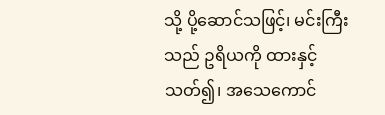သို့ ပို့ဆောင်သဖြင့်၊ မင်းကြီးသည် ဥရိယကို ထားနှင့် သတ်၍၊ အသေကောင်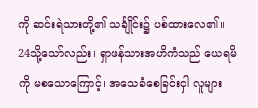ကို ဆင်းရဲသားတို့၏ သင်္ချိုင်း၌ ပစ်ထားလေ၏။
24သို့သော်လည်း၊ ရှာဖန်သားအဟိကံသည် ယေရမိကို မစသောကြောင့်၊ အသေခံစေခြင်းငှါ လူများ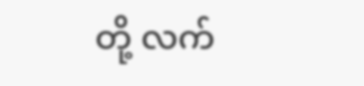တို့ လက်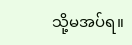သို့မအပ်ရ။